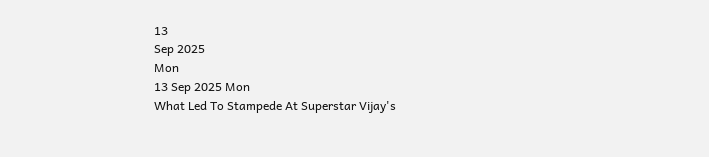13
Sep 2025
Mon
13 Sep 2025 Mon
What Led To Stampede At Superstar Vijay's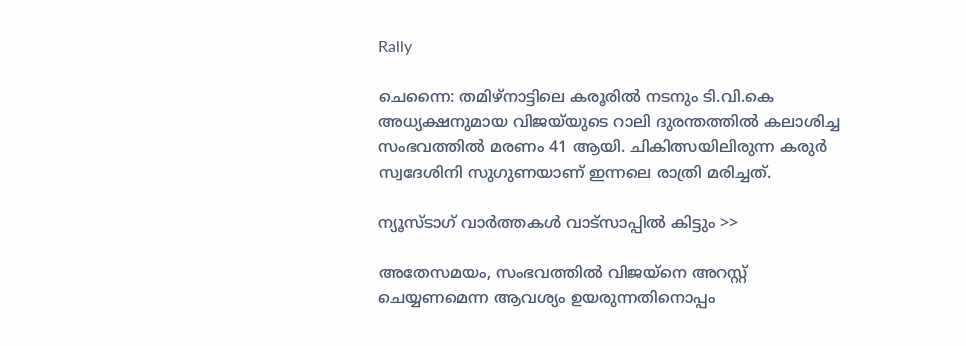Rally

ചെന്നൈ: തമിഴ്‌നാട്ടിലെ കരൂരില്‍ നടനും ടി.വി.കെ അധ്യക്ഷനുമായ വിജയ്‌യുടെ റാലി ദുരന്തത്തില്‍ കലാശിച്ച സംഭവത്തില്‍ മരണം 41 ആയി. ചികിത്സയിലിരുന്ന കരുര്‍ സ്വദേശിനി സുഗുണയാണ് ഇന്നലെ രാത്രി മരിച്ചത്.

ന്യൂസ്ടാഗ് വാര്‍ത്തകള്‍ വാട്‌സാപ്പില്‍ കിട്ടും >>

അതേസമയം, സംഭവത്തില്‍ വിജയ്‌നെ അറസ്റ്റ് ചെയ്യണമെന്ന ആവശ്യം ഉയരുന്നതിനൊപ്പം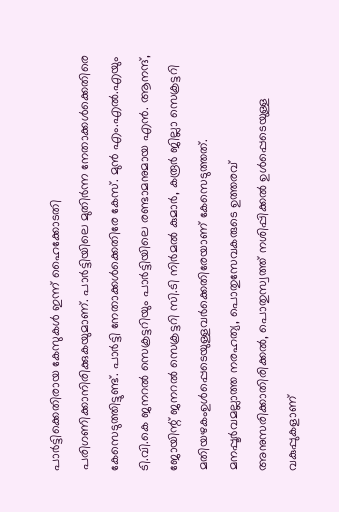പാര്‍ട്ടിക്കെതിരായ കേസുകള്‍ ഇന്ന് ഹൈക്കോടതി പരിഗണിക്കാനിരിക്കുകയുമാണ്. പാര്‍ട്ടിയിലെ മുതിര്‍ന്ന നേതാക്കള്‍ക്കെതിരെ കേസെടുത്തിട്ടുണ്ട്. പാര്‍ട്ടി നേതാക്കള്‍ക്കെതിരേ കേസ്. മുന്‍ എം.എല്‍.എയും ടി.വി.കെ ജനറല്‍ സെക്രട്ടറിയും പാര്‍ട്ടിയിലെ രണ്ടാമനുമായ എന്‍. ആനന്ദ്, ജോയിന്റ് ജനറല്‍ സെക്രട്ടറി സി.ടി നിര്‍മല്‍ കുമാര്‍, കരൂര്‍ ജില്ലാ സെക്രട്ടറി മതിയഴകംഉള്‍പ്പെടെയുള്ളവര്‍ക്കെതിരേയാണ് കേസെടുത്തത്. മനപ്പൂര്‍വമല്ലാത്ത നരഹത്യ, പൊതുസേവകരുടെ ഉത്തരവ് അനുസരിക്കാതിരിക്കല്‍, പൊതുസ്വത്ത് നശിപ്പിക്കല്‍ ഉള്‍പ്പെടെയുള്ള വകുപ്പുകളാണ്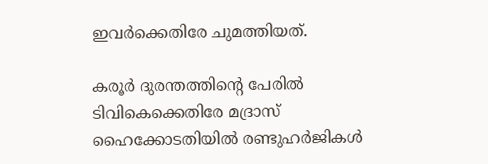ഇവര്‍ക്കെതിരേ ചുമത്തിയത്.

കരൂര്‍ ദുരന്തത്തിന്റെ പേരില്‍ ടിവികെക്കെതിരേ മദ്രാസ് ഹൈക്കോടതിയില്‍ രണ്ടുഹര്‍ജികള്‍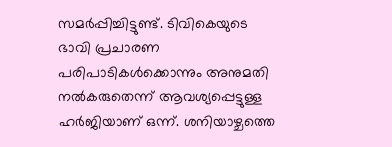സമര്‍പ്പിച്ചിട്ടുണ്ട്. ടിവികെയുടെ ഭാവി പ്രചാരണ പരിപാടികള്‍ക്കൊന്നും അനുമതി നല്‍കരുതെന്ന് ആവശ്യപ്പെട്ടുള്ള ഹര്‍ജിയാണ് ഒന്ന്. ശനിയാഴ്ചത്തെ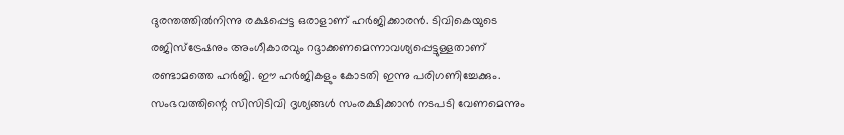ദുരന്തത്തില്‍നിന്നു രക്ഷപ്പെട്ട ഒരാളാണ് ഹര്‍ജിക്കാരന്‍. ടിവികെയുടെ രജിസ്‌ട്രേഷനും അംഗീകാരവും റദ്ദാക്കണമെന്നാവശ്യപ്പെട്ടുള്ളതാണ് രണ്ടാമത്തെ ഹര്‍ജി. ഈ ഹര്‍ജികളും കോടതി ഇന്നു പരിഗണിച്ചേക്കും. സംഭവത്തിന്റെ സിസിടിവി ദൃശ്യങ്ങള്‍ സംരക്ഷിക്കാന്‍ നടപടി വേണമെന്നും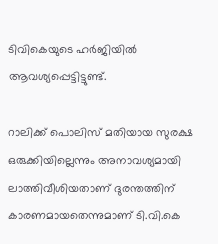ടിവികെയുടെ ഹര്‍ജിയില്‍ ആവശ്യപ്പെട്ടിട്ടുണ്ട്.

റാലിക്ക് പൊലിസ് മതിയായ സുരക്ഷ ഒരുക്കിയില്ലെന്നും അനാവശ്യമായി ലാത്തിവീശിയതാണ് ദുരന്തത്തിന് കാരണമായതെന്നുമാണ് ടി.വി.കെ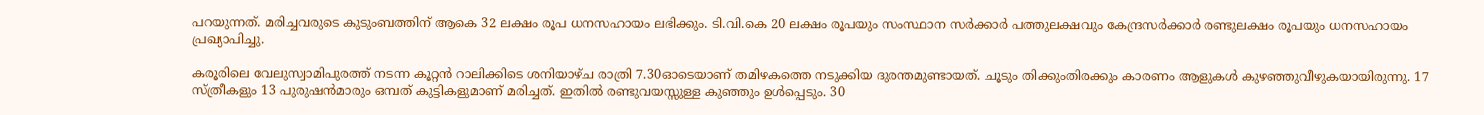പറയുന്നത്. മരിച്ചവരുടെ കുടുംബത്തിന് ആകെ 32 ലക്ഷം രൂപ ധനസഹായം ലഭിക്കും. ടി.വി.കെ 20 ലക്ഷം രൂപയും സംസ്ഥാന സര്‍ക്കാര്‍ പത്തുലക്ഷവും കേന്ദ്രസര്‍ക്കാര്‍ രണ്ടുലക്ഷം രൂപയും ധനസഹായം പ്രഖ്യാപിച്ചു.

കരൂരിലെ വേലുസ്വാമിപുരത്ത് നടന്ന കൂറ്റന്‍ റാലിക്കിടെ ശനിയാഴ്ച രാത്രി 7.30ഓടെയാണ് തമിഴകത്തെ നടുക്കിയ ദുരന്തമുണ്ടായത്. ചൂടും തിക്കുംതിരക്കും കാരണം ആളുകള്‍ കുഴഞ്ഞുവീഴുകയായിരുന്നു. 17 സ്ത്രീകളും 13 പുരുഷന്‍മാരും ഒമ്പത് കുട്ടികളുമാണ് മരിച്ചത്. ഇതില്‍ രണ്ടുവയസ്സുള്ള കുഞ്ഞും ഉള്‍പ്പെടും. 30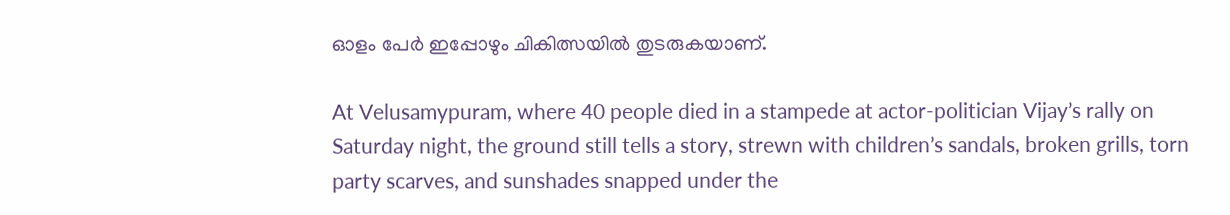ഓളം പേര്‍ ഇപ്പോഴും ചികിത്സയില്‍ തുടരുകയാണ്.

At Velusamypuram, where 40 people died in a stampede at actor-politician Vijay’s rally on Saturday night, the ground still tells a story, strewn with children’s sandals, broken grills, torn party scarves, and sunshades snapped under the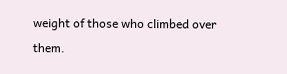weight of those who climbed over them.